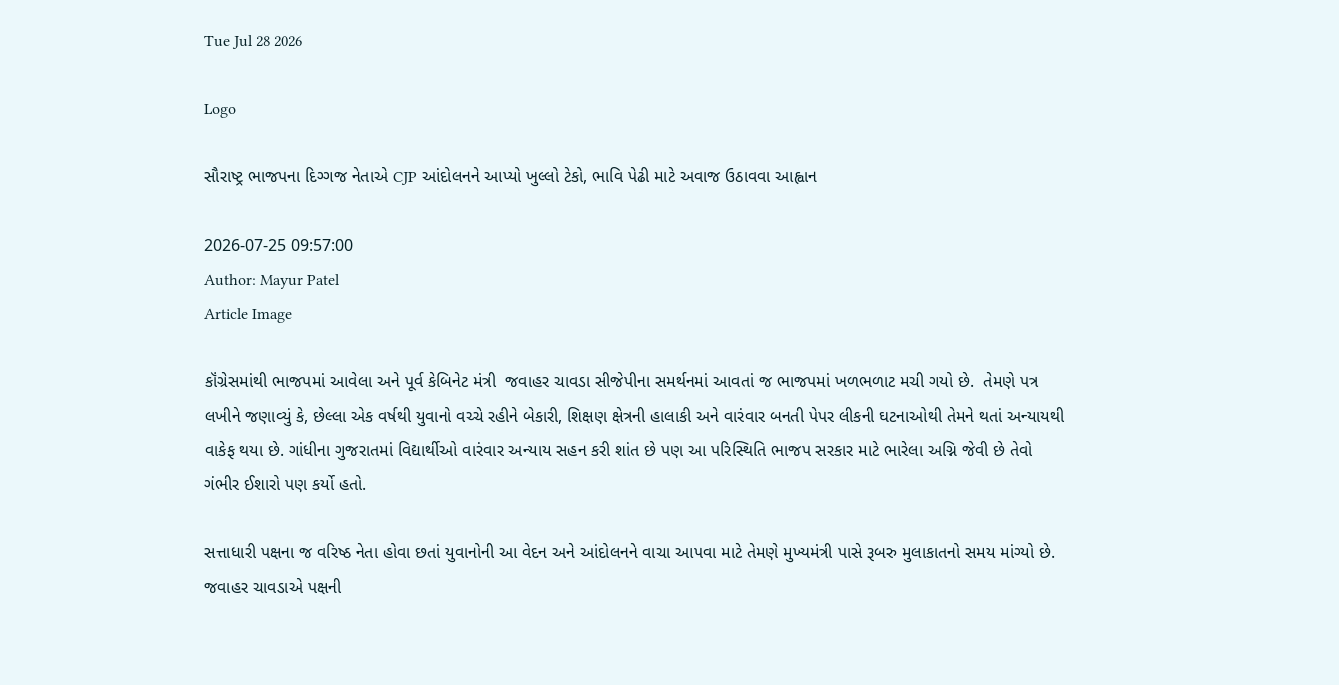Tue Jul 28 2026

Logo

સૌરાષ્ટ્ર ભાજપના દિગ્ગજ નેતાએ CJP આંદોલનને આપ્યો ખુલ્લો ટેકો, ભાવિ પેઢી માટે અવાજ ઉઠાવવા આહ્વાન

2026-07-25 09:57:00
Author: Mayur Patel
Article Image

કૉંગ્રેસમાંથી ભાજપમાં આવેલા અને પૂર્વ કેબિનેટ મંત્રી  જવાહર ચાવડા સીજેપીના સમર્થનમાં આવતાં જ ભાજપમાં ખળભળાટ મચી ગયો છે.  તેમણે પત્ર લખીને જણાવ્યું કે, છેલ્લા એક વર્ષથી યુવાનો વચ્ચે રહીને બેકારી, શિક્ષણ ક્ષેત્રની હાલાકી અને વારંવાર બનતી પેપર લીકની ઘટનાઓથી તેમને થતાં અન્યાયથી વાકેફ થયા છે. ગાંધીના ગુજરાતમાં વિદ્યાર્થીઓ વારંવાર અન્યાય સહન કરી શાંત છે પણ આ પરિસ્થિતિ ભાજપ સરકાર માટે ભારેલા અગ્નિ જેવી છે તેવો ગંભીર ઈશારો પણ કર્યો હતો.

સત્તાધારી પક્ષના જ વરિષ્ઠ નેતા હોવા છતાં યુવાનોની આ વેદન અને આંદોલનને વાચા આપવા માટે તેમણે મુખ્યમંત્રી પાસે રૂબરુ મુલાકાતનો સમય માંગ્યો છે. જવાહર ચાવડાએ પક્ષની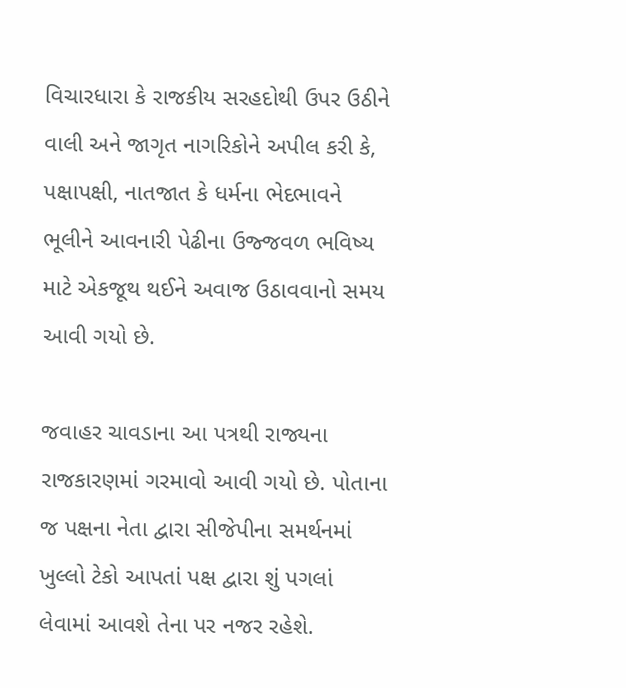વિચારધારા કે રાજકીય સરહદોથી ઉપર ઉઠીને વાલી અને જાગૃત નાગરિકોને અપીલ કરી કે, પક્ષાપક્ષી, નાતજાત કે ધર્મના ભેદભાવને ભૂલીને આવનારી પેઢીના ઉજ્જવળ ભવિષ્ય માટે એકજૂથ થઈને અવાજ ઉઠાવવાનો સમય આવી ગયો છે.

જવાહર ચાવડાના આ પત્રથી રાજ્યના રાજકારણમાં ગરમાવો આવી ગયો છે. પોતાના જ પક્ષના નેતા દ્વારા સીજેપીના સમર્થનમાં ખુલ્લો ટેકો આપતાં પક્ષ દ્વારા શું પગલાં લેવામાં આવશે તેના પર નજર રહેશે.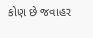કોણ છે જવાહર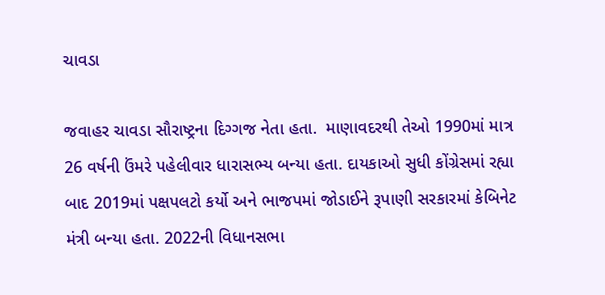ચાવડા

જવાહર ચાવડા સૌરાષ્ટ્રના દિગ્ગજ નેતા હતા.  માણાવદરથી તેઓ 1990માં માત્ર 26 વર્ષની ઉંમરે પહેલીવાર ધારાસભ્ય બન્યા હતા. દાયકાઓ સુધી કોંગ્રેસમાં રહ્યા બાદ 2019માં પક્ષપલટો કર્યો અને ભાજપમાં જોડાઈને રૂપાણી સરકારમાં કેબિનેટ મંત્રી બન્યા હતા. 2022ની વિધાનસભા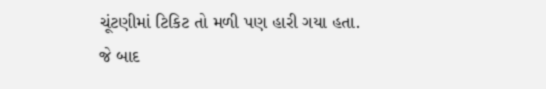ચૂંટણીમાં ટિકિટ તો મળી પણ હારી ગયા હતા. જે બાદ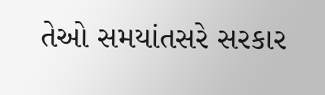તેઓ સમયાંતસરે સરકાર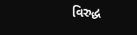વિરુદ્ધ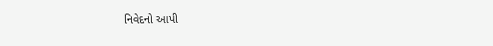નિવેદનો આપી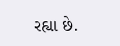રહ્યા છે.